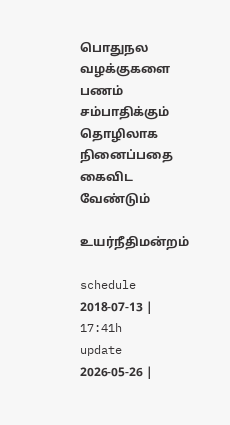பொதுநல வழக்குகளை பணம் சம்பாதிக்கும் தொழிலாக நினைப்பதை கைவிட வேண்டும்

உயர்நீதிமன்றம்

schedule
2018-07-13 | 17:41h
update
2026-05-26 |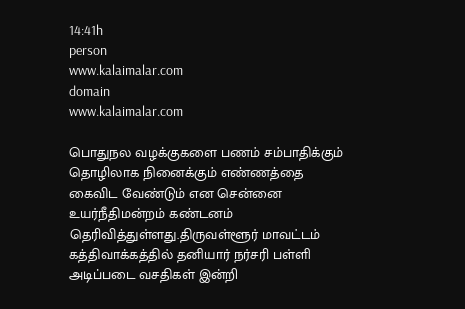14:41h
person
www.kalaimalar.com
domain
www.kalaimalar.com

பொதுநல வழக்குகளை பணம் சம்பாதிக்கும் தொழிலாக நினைக்கும் எண்ணத்தை கைவிட வேண்டும் என சென்னை உயர்நீதிமன்றம் கண்டனம் தெரிவித்துள்ளது.திருவள்ளூர் மாவட்டம் கத்திவாக்கத்தில் தனியார் நர்சரி பள்ளி அடிப்படை வசதிகள் இன்றி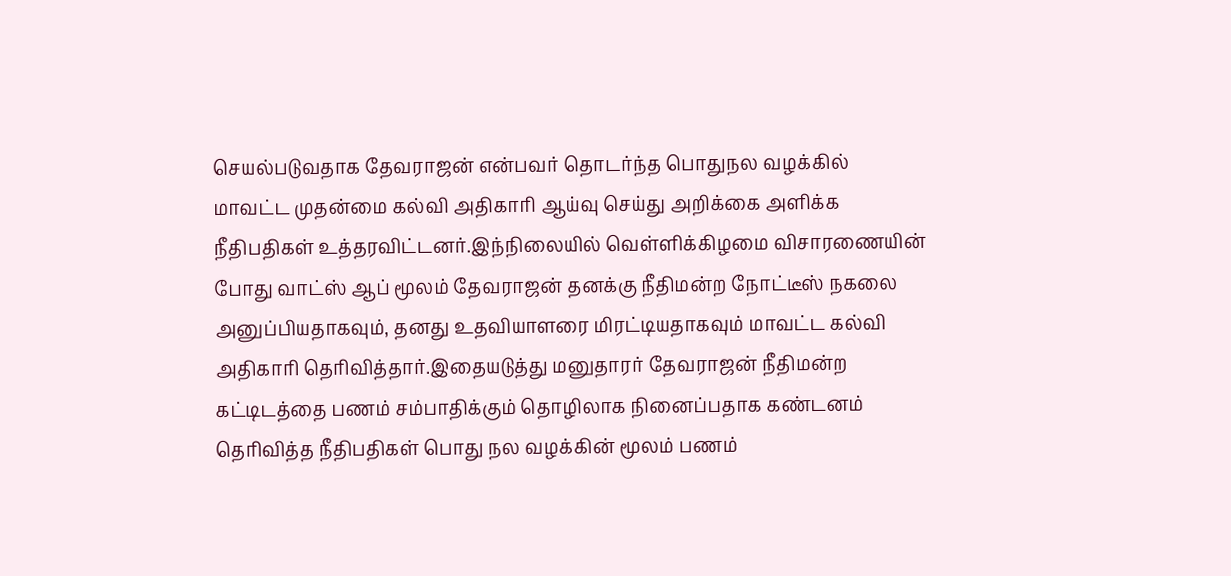செயல்படுவதாக தேவராஜன் என்பவர் தொடர்ந்த பொதுநல வழக்கில் மாவட்ட முதன்மை கல்வி அதிகாரி ஆய்வு செய்து அறிக்கை அளிக்க நீதிபதிகள் உத்தரவிட்டனர்.இந்நிலையில் வெள்ளிக்கிழமை விசாரணையின் போது வாட்ஸ் ஆப் மூலம் தேவராஜன் தனக்கு நீதிமன்ற நோட்டீஸ் நகலை அனுப்பியதாகவும், தனது உதவியாளரை மிரட்டியதாகவும் மாவட்ட கல்வி அதிகாரி தெரிவித்தார்.இதையடுத்து மனுதாரர் தேவராஜன் நீதிமன்ற கட்டிடத்தை பணம் சம்பாதிக்கும் தொழிலாக நினைப்பதாக கண்டனம் தெரிவித்த நீதிபதிகள் பொது நல வழக்கின் மூலம் பணம்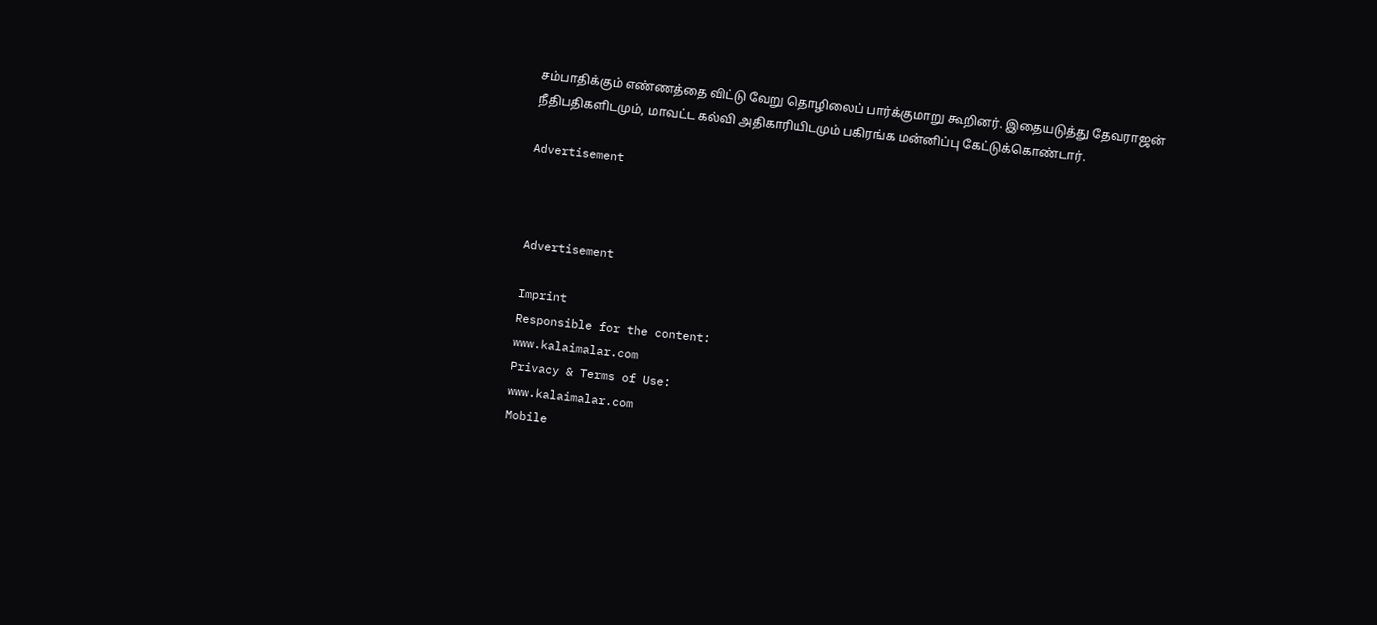சம்பாதிக்கும் எண்ணத்தை விட்டு வேறு தொழிலைப் பார்க்குமாறு கூறினர். இதையடுத்து தேவராஜன் நீதிபதிகளிடமும், மாவட்ட கல்வி அதிகாரியிடமும் பகிரங்க மன்னிப்பு கேட்டுக்கொண்டார்.

Advertisement



Advertisement

Imprint
Responsible for the content:
www.kalaimalar.com
Privacy & Terms of Use:
www.kalaimalar.com
Mobile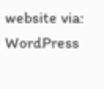website via:
WordPress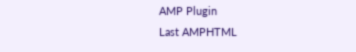AMP Plugin
Last AMPHTML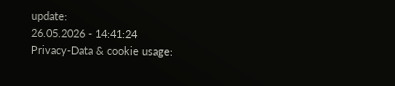update:
26.05.2026 - 14:41:24
Privacy-Data & cookie usage: